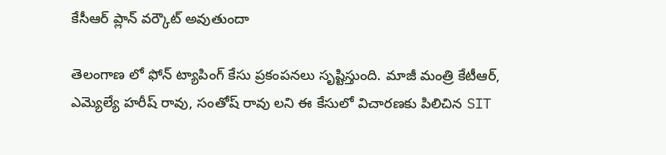కేసీఆర్ ప్లాన్ వర్కౌట్ అవుతుందా

తెలంగాణ లో ఫోన్ ట్యాపింగ్ కేసు ప్రకంపనలు సృష్టిస్తుంది. మాజీ మంత్రి కేటీఆర్, ఎమ్యెల్యే హరీష్ రావు, సంతోష్ రావు లని ఈ కేసులో విచారణకు పిలిచిన SIT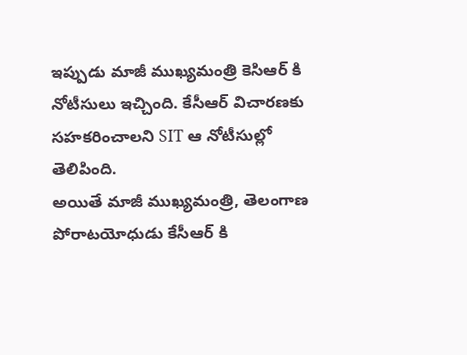ఇప్పుడు మాజీ ముఖ్యమంత్రి కెసిఆర్ కి నోటీసులు ఇచ్చింది. కేసీఆర్ విచారణకు సహకరించాలని SIT ఆ నోటీసుల్లో తెలిపింది.
అయితే మాజీ ముఖ్యమంత్రి, తెలంగాణ పోరాటయోధుడు కేసీఆర్ కి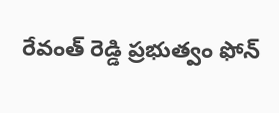రేవంత్ రెడ్డి ప్రభుత్వం ఫోన్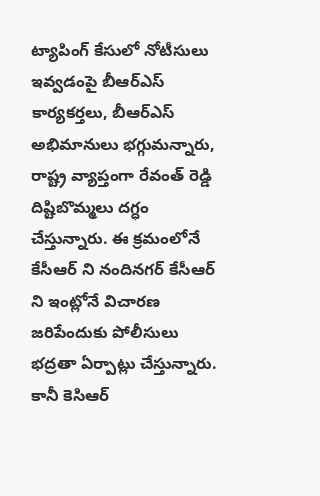ట్యాపింగ్ కేసులో నోటీసులు ఇవ్వడంపై బీఆర్ఎస్ కార్యకర్తలు, బీఆర్ఎస్ అభిమానులు భగ్గుమన్నారు, రాష్ట్ర వ్యాప్తంగా రేవంత్ రెడ్డి దిష్టిబొమ్మలు దగ్ధం చేస్తున్నారు. ఈ క్రమంలోనే కేసీఆర్ ని నందినగర్ కేసీఆర్ ని ఇంట్లోనే విచారణ జరిపేందుకు పోలీసులు భద్రతా ఏర్పాట్లు చేస్తున్నారు.
కానీ కెసిఆర్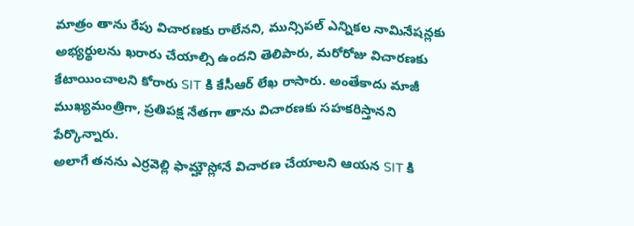మాత్రం తాను రేపు విచారణకు రాలేనని, మున్సిపల్ ఎన్నికల నామినేషన్లకు అభ్యర్థులను ఖరారు చేయాల్సి ఉందని తెలిపారు, మరోరోజు విచారణకు కేటాయించాలని కోరారు SIT కి కేసీఆర్ లేఖ రాసారు. అంతేకాదు మాజీ ముఖ్యమంత్రిగా, ప్రతిపక్ష నేతగా తాను విచారణకు సహకరిస్తానని పేర్కొన్నారు.
అలాగే తనను ఎర్రవెల్లి ఫామ్హౌస్లోనే విచారణ చేయాలని ఆయన SIT కి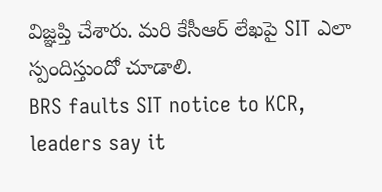విజ్ఞప్తి చేశారు. మరి కేసీఆర్ లేఖపై SIT ఎలా స్పందిస్తుందో చూడాలి.
BRS faults SIT notice to KCR, leaders say it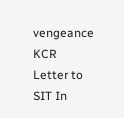vengeance
KCR Letter to SIT In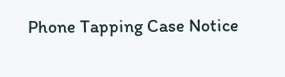Phone Tapping Case Notice